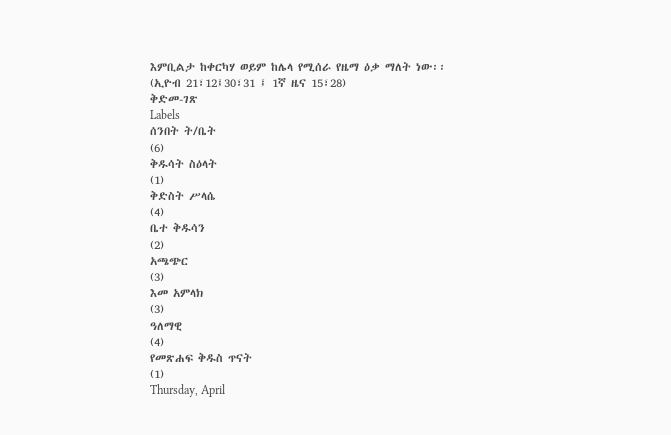እምቢልታ ከቀርካሃ ወይም ከሌላ የሚሰራ የዜማ ዕቃ ማለት ነው፡፡ (ኢዮብ 21፣12፤30፣31 ፤ 1ኛ ዜና 15፣28)
ቅድመ-ገጽ
Labels
ሰንበት ት/ቤት
(6)
ቅዱሳት ስዕላት
(1)
ቅድስት ሥላሴ
(4)
ቤተ ቅዱሳን
(2)
አጫጭር
(3)
እመ አምላክ
(3)
ዓለማዊ
(4)
የመጽሐፍ ቅዱስ ጥናት
(1)
Thursday, April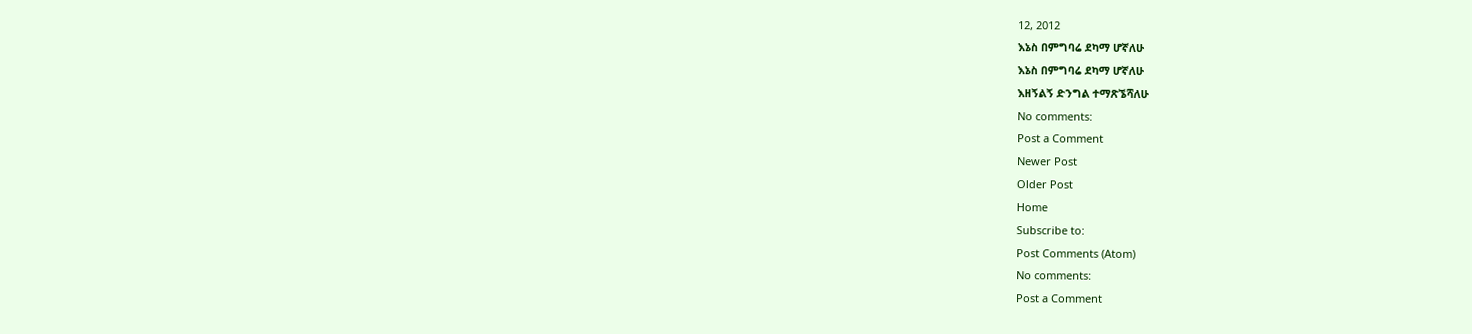12, 2012
እኔስ በምግባሬ ደካማ ሆኛለሁ
እኔስ በምግባሬ ደካማ ሆኛለሁ
እዘኝልኝ ድንግል ተማጽኜሻለሁ
No comments:
Post a Comment
Newer Post
Older Post
Home
Subscribe to:
Post Comments (Atom)
No comments:
Post a Comment